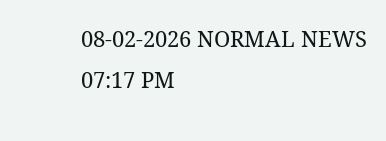08-02-2026 NORMAL NEWS 07:17 PM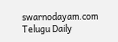swarnodayam.com
Telugu Daily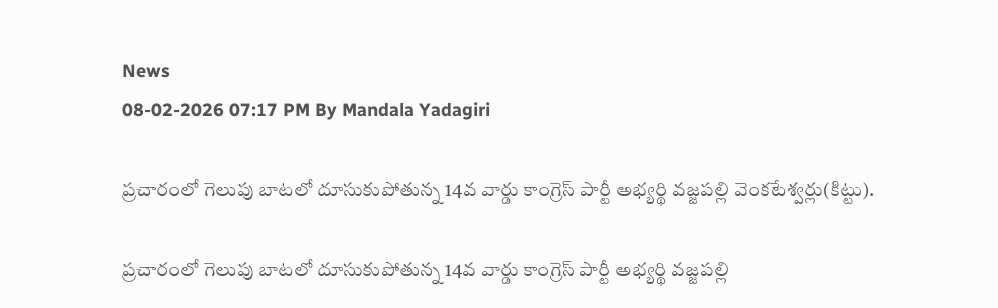News
08-02-2026 07:17 PM By Mandala Yadagiri

ప్రచారంలో గెలుపు బాటలో దూసుకుపోతున్న 14వ వార్డు కాంగ్రెస్ పార్టీ అభ్యర్థి వజ్జపల్లి వెంకటేశ్వర్లు(కిట్టు).

ప్రచారంలో గెలుపు బాటలో దూసుకుపోతున్న 14వ వార్డు కాంగ్రెస్ పార్టీ అభ్యర్థి వజ్జపల్లి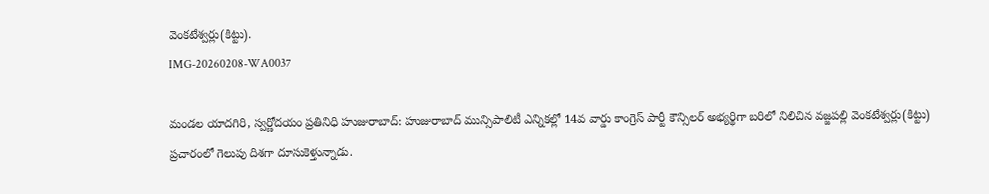వెంకటేశ్వర్లు(కిట్టు).
IMG-20260208-WA0037

మండల యాదగిరి, స్వర్ణోదయం ప్రతినిధి హుజురాబాద్: హుజురాబాద్ మున్సిపాలిటీ ఎన్నికల్లో 14వ వార్డు కాంగ్రెస్ పార్టీ కౌన్సిలర్ అభ్యర్థిగా బరిలో నిలిచిన వజ్జపల్లి వెంకటేశ్వర్లు(కిట్టు) ప్రచారంలో గెలుపు దిశగా దూసుకెళ్తున్నాడు.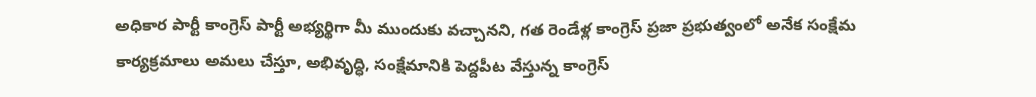అధికార పార్టీ కాంగ్రెస్ పార్టీ అభ్యర్థిగా మీ ముందుకు వచ్చానని, గత రెండేళ్ల కాంగ్రెస్ ప్రజా ప్రభుత్వంలో అనేక సంక్షేమ కార్యక్రమాలు అమలు చేస్తూ, అభివృద్ధి, సంక్షేమానికి పెద్దపీట వేస్తున్న కాంగ్రెస్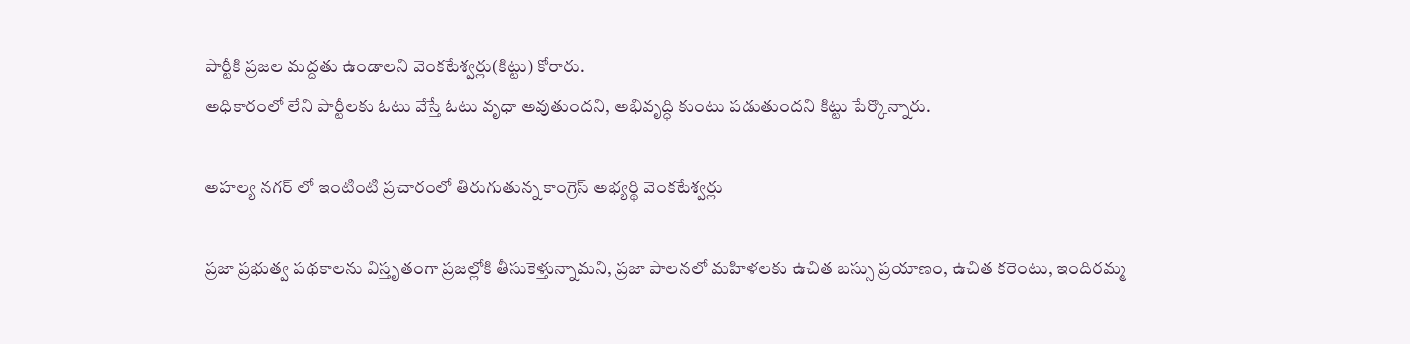పార్టీకి ప్రజల మద్దతు ఉండాలని వెంకటేశ్వర్లు(కిట్టు) కోరారు.
అధికారంలో లేని పార్టీలకు ఓటు వేస్తే ఓటు వృధా అవుతుందని, అభివృద్ధి కుంటు పడుతుందని కిట్టు పేర్కొన్నారు.

అహల్య నగర్ లో ఇంటింటి ప్రచారంలో తిరుగుతున్న కాంగ్రెస్ అభ్యర్థి వెంకటేశ్వర్లు

ప్రజా ప్రభుత్వ పథకాలను విస్తృతంగా ప్రజల్లోకి తీసుకెళ్తున్నామని, ప్రజా పాలనలో మహిళలకు ఉచిత బస్సు ప్రయాణం, ఉచిత కరెంటు, ఇందిరమ్మ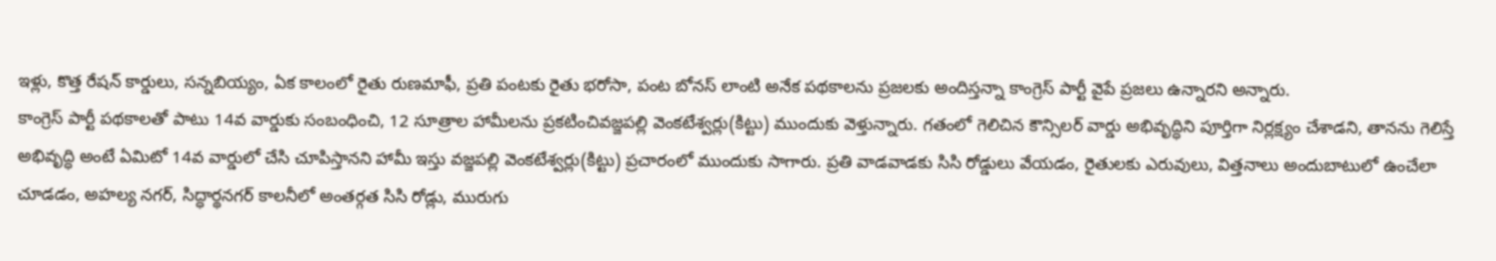ఇళ్లు, కొత్త రేషన్ కార్డులు, సన్నబియ్యం, ఏక కాలంలో రైతు రుణమాఫీ, ప్రతి పంటకు రైతు భరోసా, పంట బోనస్ లాంటి అనేక పథకాలను ప్రజలకు అందిస్తన్నా కాంగ్రెస్ పార్టీ వైపే ప్రజలు ఉన్నారని అన్నారు.
కాంగ్రెస్ పార్టీ పథకాలతో పాటు 14వ వార్డుకు సంబంధించి, 12 సూత్రాల హామీలను ప్రకటించివజ్జపల్లి వెంకటేశ్వర్లు(కిట్టు) ముందుకు వెళ్తున్నారు. గతంలో గెలిచిన కౌన్సిలర్ వార్డు అభివృద్ధిని పూర్తిగా నిర్లక్ష్యం చేశాడని, తానను గెలిస్తే అభివృద్ధి అంటే ఏమిటో 14వ వార్డులో చేసి చూపిస్తానని హామీ ఇస్తు వజ్జపల్లి వెంకటేశ్వర్లు(కిట్టు) ప్రచారంలో ముందుకు సాగారు. ప్రతి వాడవాడకు సిసి రోడ్డులు వేయడం, రైతులకు ఎరువులు, విత్తనాలు అందుబాటులో ఉంచేలా చూడడం, అహల్య నగర్, సిద్ధార్థనగర్ కాలనీలో అంతర్గత సిసి రోడ్లు, మురుగు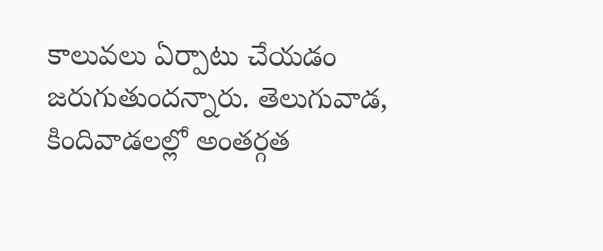కాలువలు ఏర్పాటు చేయడం జరుగుతుందన్నారు. తెలుగువాడ, కిందివాడలల్లో అంతర్గత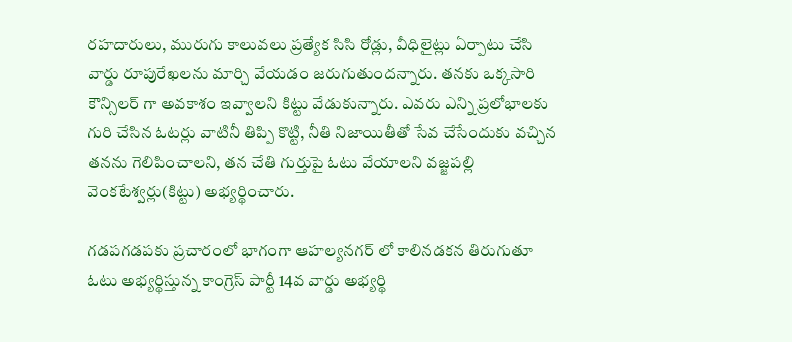రహదారులు, మురుగు కాలువలు ప్రత్యేక సిసి రోడ్లు, వీధిలైట్లు ఏర్పాటు చేసి వార్డు రూపురేఖలను మార్చి వేయడం జరుగుతుందన్నారు. తనకు ఒక్కసారి కౌన్సిలర్ గా అవకాశం ఇవ్వాలని కిట్టు వేడుకున్నారు. ఎవరు ఎన్ని ప్రలోభాలకు గురి చేసిన ఓటర్లు వాటినీ తిప్పి కొట్టి, నీతి నిజాయితీతో సేవ చేసేందుకు వచ్చిన తనను గెలిపించాలని, తన చేతి గుర్తుపై ఓటు వేయాలని వజ్జపల్లి వెంకటేశ్వర్లు(కిట్టు) అభ్యర్థించారు.

గడపగడపకు ప్రచారంలో భాగంగా ఆహల్యనగర్ లో కాలినడకన తిరుగుతూ ఓటు అభ్యర్థిస్తున్న కాంగ్రెస్ పార్టీ 14వ వార్డు అభ్యర్థి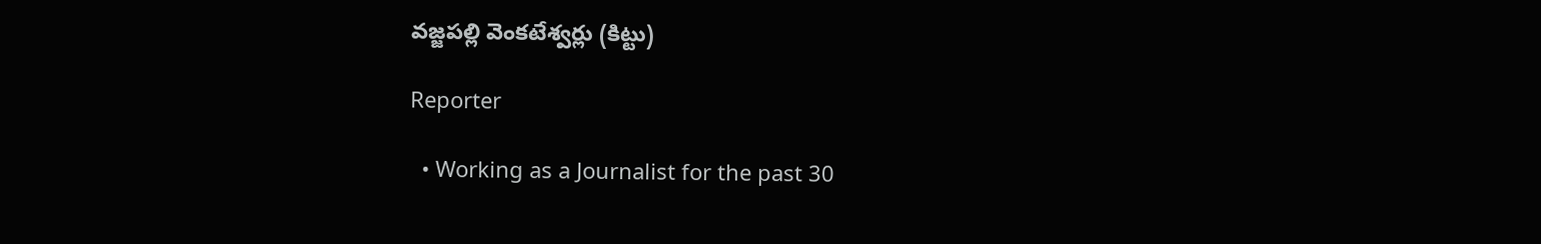వజ్జపల్లి వెంకటేశ్వర్లు (కిట్టు)

Reporter

  • Working as a Journalist for the past 30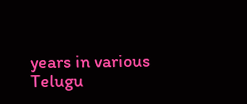years in various Telugu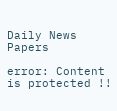Daily News Papers

error: Content is protected !!